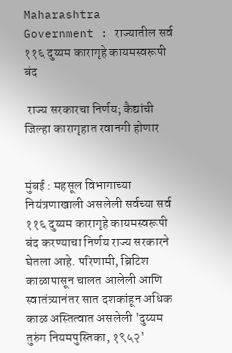Maharashtra Government : राज्यातील सर्व ११६ दुय्यम कारागृहे कायमस्वरूपी बंद

 राज्य सरकारचा निर्णय; कैद्यांची जिल्हा कारागृहात रवानगी होणार


मुंबई : महसूल विभागाच्या नियंत्रणाखाली असलेली सर्वच्या सर्व ११६ दुय्यम कारागृहे कायमस्वरूपी बंद करण्याचा निर्णय राज्य सरकारने घेतला आहे. परिणामी, ब्रिटिश काळापासून चालत आलेली आणि स्वातंत्र्यानंतर सात दशकांहून अधिक काळ अस्तित्वात असलेली 'दुय्यम तुरुंग नियमपुस्तिका, १९५२'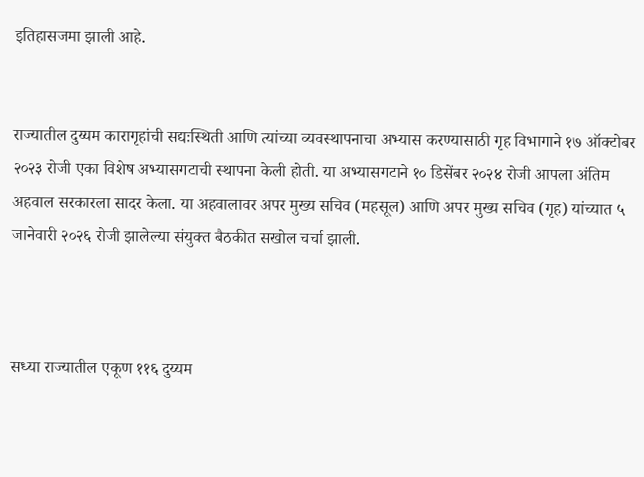इतिहासजमा झाली आहे.


राज्यातील दुय्यम कारागृहांची सद्यःस्थिती आणि त्यांच्या व्यवस्थापनाचा अभ्यास करण्यासाठी गृह विभागाने १७ ऑक्टोबर २०२३ रोजी एका विशेष अभ्यासगटाची स्थापना केली होती. या अभ्यासगटाने १० डिसेंबर २०२४ रोजी आपला अंतिम अहवाल सरकारला सादर केला. या अहवालावर अपर मुख्य सचिव (महसूल) आणि अपर मुख्य सचिव (गृह) यांच्यात ५ जानेवारी २०२६ रोजी झालेल्या संयुक्त बैठकीत सखोल चर्चा झाली.



सध्या राज्यातील एकूण ११६ दुय्यम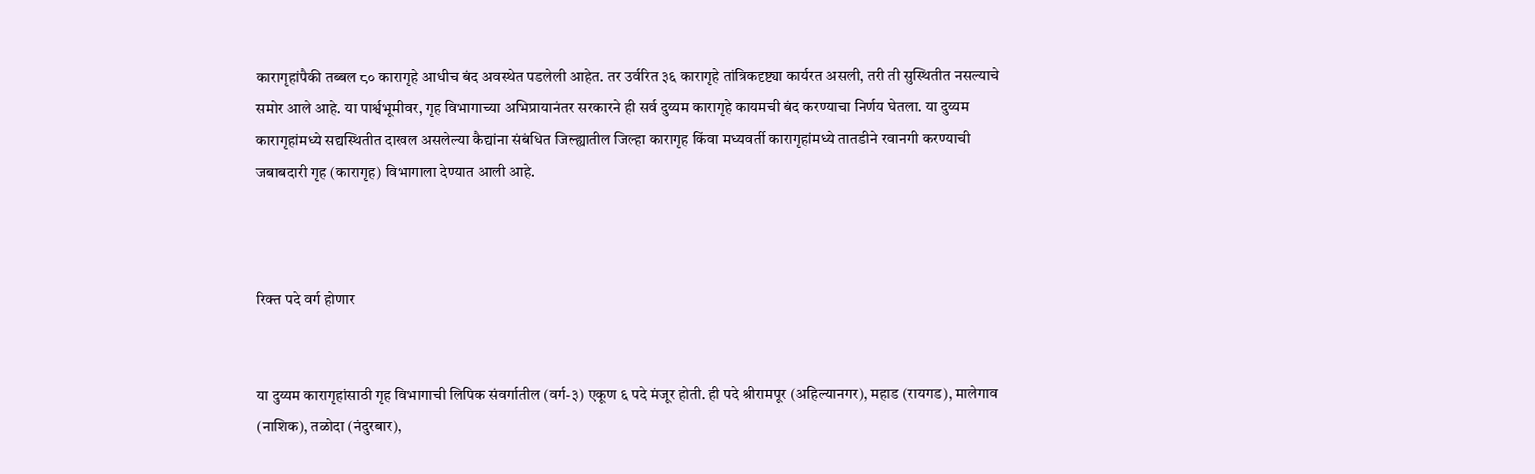कारागृहांपैकी तब्बल ८० कारागृहे आधीच बंद अवस्थेत पडलेली आहेत. तर उर्वरित ३६ कारागृहे तांत्रिकदृष्ट्या कार्यरत असली, तरी ती सुस्थितीत नसल्याचे समोर आले आहे. या पार्श्वभूमीवर, गृह विभागाच्या अभिप्रायानंतर सरकारने ही सर्व दुय्यम कारागृहे कायमची बंद करण्याचा निर्णय घेतला. या दुय्यम कारागृहांमध्ये सद्यस्थितीत दाखल असलेल्या कैद्यांना संबंधित जिल्ह्यातील जिल्हा कारागृह किंवा मध्यवर्ती कारागृहांमध्ये तातडीने रवानगी करण्याची जबाबदारी गृह (कारागृह) विभागाला देण्यात आली आहे.



रिक्त पदे वर्ग होणार


या दुय्यम कारागृहांसाठी गृह विभागाची लिपिक संवर्गातील (वर्ग-३) एकूण ६ पदे मंजूर होती. ही पदे श्रीरामपूर (अहिल्यानगर), महाड (रायगड), मालेगाव (नाशिक), तळोदा (नंदुरबार),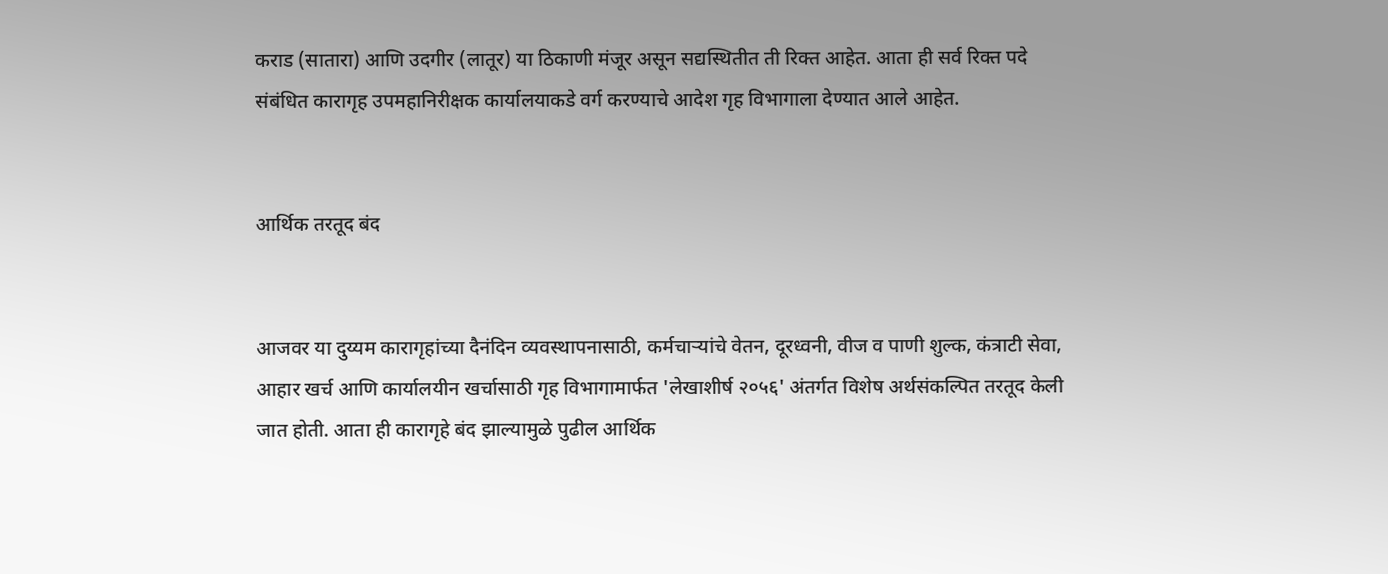कराड (सातारा) आणि उदगीर (लातूर) या ठिकाणी मंजूर असून सद्यस्थितीत ती रिक्त आहेत. आता ही सर्व रिक्त पदे संबंधित कारागृह उपमहानिरीक्षक कार्यालयाकडे वर्ग करण्याचे आदेश गृह विभागाला देण्यात आले आहेत.


आर्थिक तरतूद बंद


आजवर या दुय्यम कारागृहांच्या दैनंदिन व्यवस्थापनासाठी, कर्मचाऱ्यांचे वेतन, दूरध्वनी, वीज व पाणी शुल्क, कंत्राटी सेवा, आहार खर्च आणि कार्यालयीन खर्चासाठी गृह विभागामार्फत 'लेखाशीर्ष २०५६' अंतर्गत विशेष अर्थसंकल्पित तरतूद केली जात होती. आता ही कारागृहे बंद झाल्यामुळे पुढील आर्थिक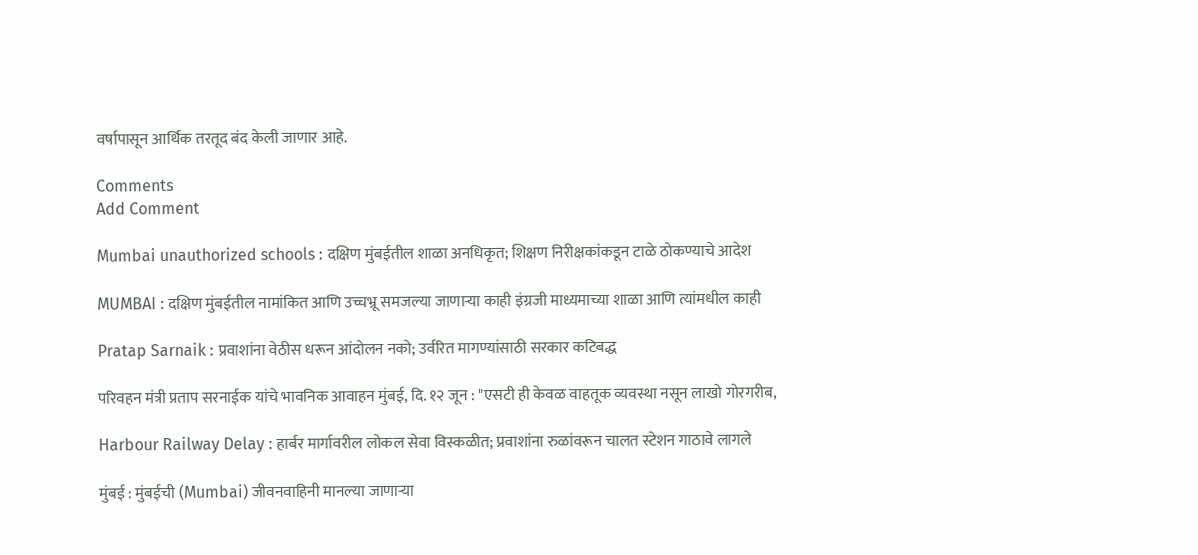वर्षापासून आर्थिक तरतूद बंद केली जाणार आहे.

Comments
Add Comment

Mumbai unauthorized schools : दक्षिण मुंबईतील शाळा अनधिकृत; शिक्षण निरीक्षकांकडून टाळे ठोकण्याचे आदेश

MUMBAI : दक्षिण मुंबईतील नामांकित आणि उच्चभ्रू समजल्या जाणाऱ्या काही इंग्रजी माध्यमाच्या शाळा आणि त्यांमधील काही

Pratap Sarnaik : प्रवाशांना वेठीस धरून आंदोलन नको; उर्वरित मागण्यांसाठी सरकार कटिबद्ध

परिवहन मंत्री प्रताप सरनाईक यांचे भावनिक आवाहन मुंबई, दि. १२ जून : "एसटी ही केवळ वाहतूक व्यवस्था नसून लाखो गोरगरीब,

Harbour Railway Delay : हार्बर मार्गावरील लोकल सेवा विस्कळीत; प्रवाशांना रुळांवरून चालत स्टेशन गाठावे लागले

मुंबई : मुंबईची (Mumbai) जीवनवाहिनी मानल्या जाणाऱ्या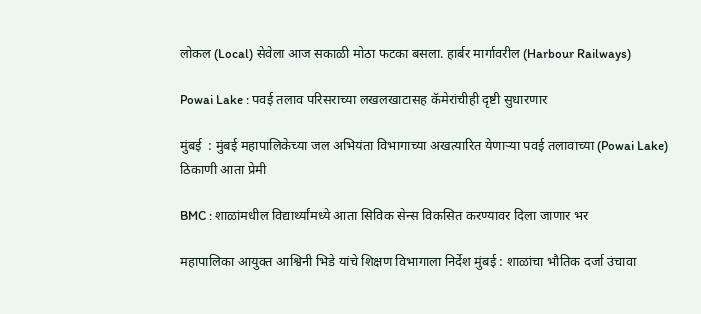लोकल (Local) सेवेला आज सकाळी मोठा फटका बसला. हार्बर मार्गावरील (Harbour Railways)

Powai Lake : पवई तलाव परिसराच्या लखलखाटासह कॅमेरांचीही दृष्टी सुधारणार

मुंबई  : मुंबई महापालिकेच्या जल अभियंता विभागाच्या अखत्यारित येणाऱ्या पवई तलावाच्या (Powai Lake) ठिकाणी आता प्रेमी

BMC : शाळांमधील विद्यार्थ्यांमध्ये आता सिविक सेन्स विकसित करण्यावर दिला जाणार भर

महापालिका आयुक्त आश्विनी भिडे यांचे शिक्षण विभागाला निर्देश मुंबई : शाळांचा भौतिक दर्जा उंचावा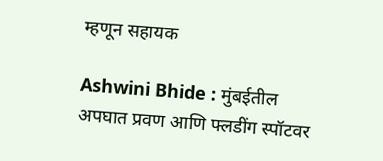म्‍हणून सहायक

Ashwini Bhide : मुंबईतील अपघात प्रवण आणि फ्लडींग स्पॉटवर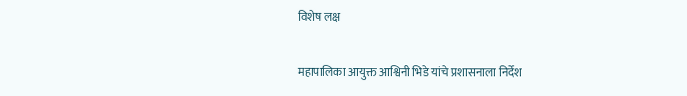विशेष लक्ष

महापालिका आयुक्त आश्विनी भिडे यांचे प्रशासनाला निर्देश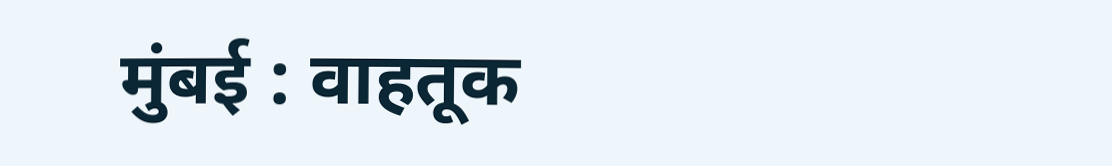मुंबई : वाहतूक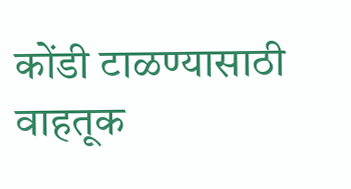कोंडी टाळण्यासाठी वाहतूक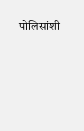पोलिसांशी